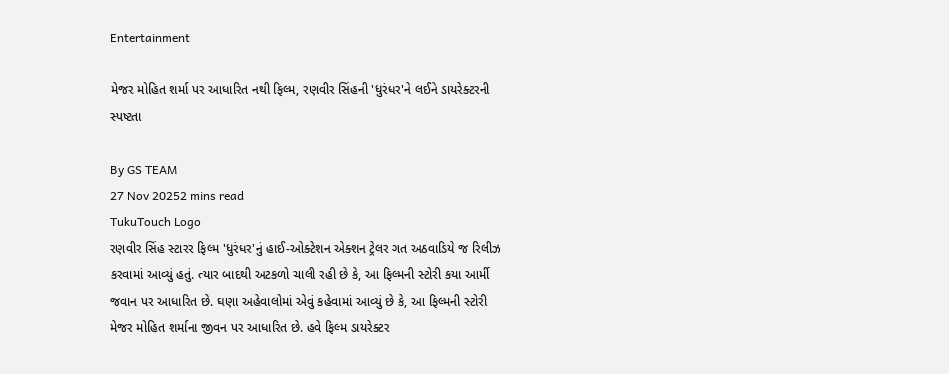Entertainment

મેજર મોહિત શર્મા પર આધારિત નથી ફિલ્મ, રણવીર સિંહની 'ધુરંધર'ને લઈને ડાયરેક્ટરની સ્પષ્ટતા

By GS TEAM
27 Nov 20252 mins read
TukuTouch Logo
રણવીર સિંહ સ્ટારર ફિલ્મ 'ધુરંધર'નું હાઈ-ઓક્ટેશન એક્શન ટ્રેલર ગત અઠવાડિયે જ રિલીઝ કરવામાં આવ્યું હતું. ત્યાર બાદથી અટકળો ચાલી રહી છે કે, આ ફિલ્મની સ્ટોરી કયા આર્મી જવાન પર આધારિત છે. ઘણા અહેવાલોમાં એવું કહેવામાં આવ્યું છે કે, આ ફિલ્મની સ્ટોરી મેજર મોહિત શર્માના જીવન પર આધારિત છે. હવે ફિલ્મ ડાયરેક્ટર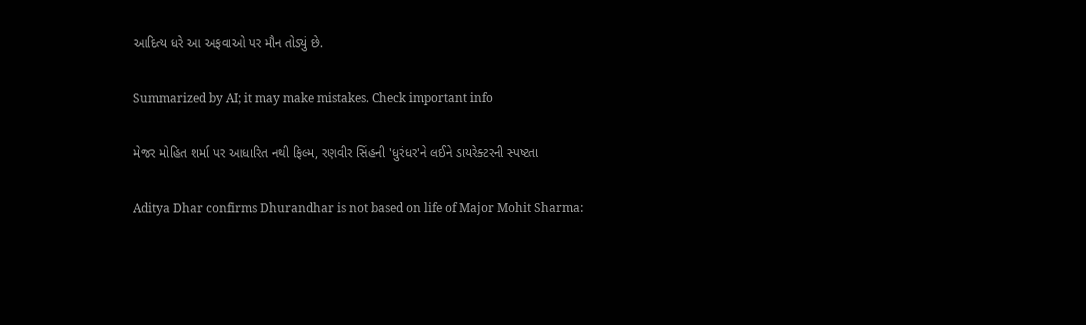આદિત્ય ધરે આ અફવાઓ પર મૌન તોડ્યું છે.

Summarized by AI; it may make mistakes. Check important info

મેજર મોહિત શર્મા પર આધારિત નથી ફિલ્મ, રણવીર સિંહની 'ધુરંધર'ને લઈને ડાયરેક્ટરની સ્પષ્ટતા

Aditya Dhar confirms Dhurandhar is not based on life of Major Mohit Sharma: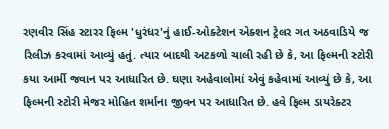રણવીર સિંહ સ્ટારર ફિલ્મ 'ધુરંધર'નું હાઈ-ઓક્ટેશન એક્શન ટ્રેલર ગત અઠવાડિયે જ રિલીઝ કરવામાં આવ્યું હતું. ત્યાર બાદથી અટકળો ચાલી રહી છે કે, આ ફિલ્મની સ્ટોરી કયા આર્મી જવાન પર આધારિત છે. ઘણા અહેવાલોમાં એવું કહેવામાં આવ્યું છે કે, આ ફિલ્મની સ્ટોરી મેજર મોહિત શર્માના જીવન પર આધારિત છે. હવે ફિલ્મ ડાયરેક્ટર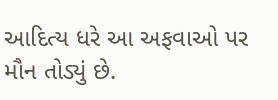આદિત્ય ધરે આ અફવાઓ પર મૌન તોડ્યું છે.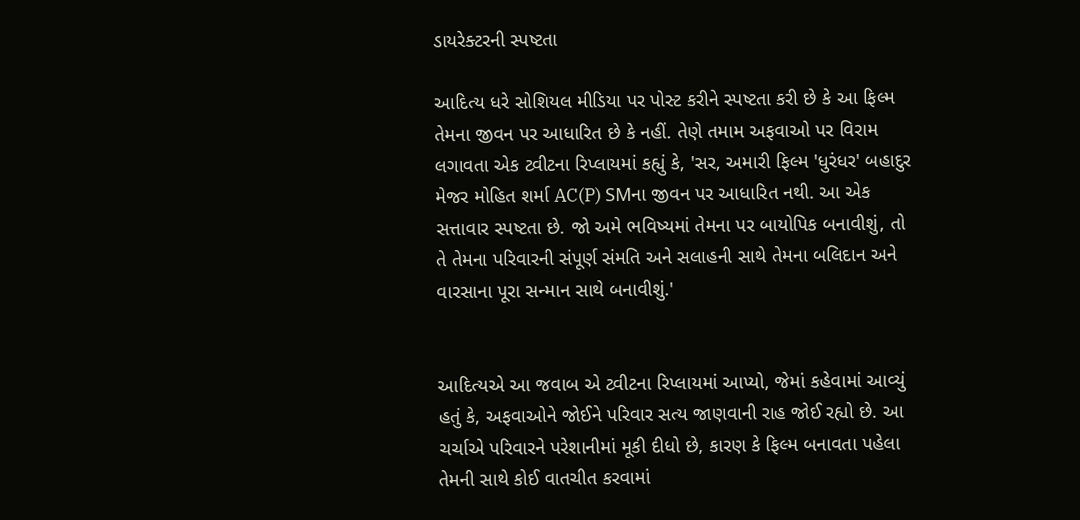ડાયરેક્ટરની સ્પષ્ટતા

આદિત્ય ધરે સોશિયલ મીડિયા પર પોસ્ટ કરીને સ્પષ્ટતા કરી છે કે આ ફિલ્મ તેમના જીવન પર આધારિત છે કે નહીં. તેણે તમામ અફવાઓ પર વિરામ લગાવતા એક ટ્વીટના રિપ્લાયમાં કહ્યું કે, 'સર, અમારી ફિલ્મ 'ધુરંધર' બહાદુર મેજર મોહિત શર્મા AC(P) SMના જીવન પર આધારિત નથી. આ એક સત્તાવાર સ્પષ્ટતા છે. જો અમે ભવિષ્યમાં તેમના પર બાયોપિક બનાવીશું, તો તે તેમના પરિવારની સંપૂર્ણ સંમતિ અને સલાહની સાથે તેમના બલિદાન અને વારસાના પૂરા સન્માન સાથે બનાવીશું.'


આદિત્યએ આ જવાબ એ ટ્વીટના રિપ્લાયમાં આપ્યો, જેમાં કહેવામાં આવ્યું હતું કે, અફવાઓને જોઈને પરિવાર સત્ય જાણવાની રાહ જોઈ રહ્યો છે. આ ચર્ચાએ પરિવારને પરેશાનીમાં મૂકી દીધો છે, કારણ કે ફિલ્મ બનાવતા પહેલા તેમની સાથે કોઈ વાતચીત કરવામાં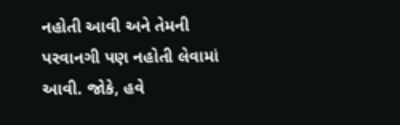નહોતી આવી અને તેમની પરવાનગી પણ નહોતી લેવામાં આવી. જોકે, હવે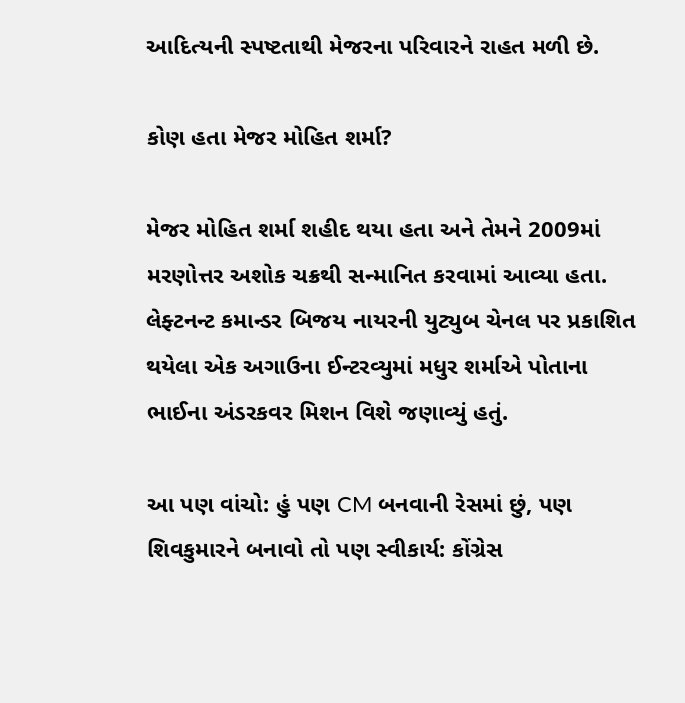આદિત્યની સ્પષ્ટતાથી મેજરના પરિવારને રાહત મળી છે.

કોણ હતા મેજર મોહિત શર્મા?

મેજર મોહિત શર્મા શહીદ થયા હતા અને તેમને 2009માં મરણોત્તર અશોક ચક્રથી સન્માનિત કરવામાં આવ્યા હતા. લેફ્ટનન્ટ કમાન્ડર બિજય નાયરની યુટ્યુબ ચેનલ પર પ્રકાશિત થયેલા એક અગાઉના ઈન્ટરવ્યુમાં મધુર શર્માએ પોતાના ભાઈના અંડરકવર મિશન વિશે જણાવ્યું હતું.

આ પણ વાંચો: હું પણ CM બનવાની રેસમાં છું, પણ શિવકુમારને બનાવો તો પણ સ્વીકાર્ય: કોંગ્રેસ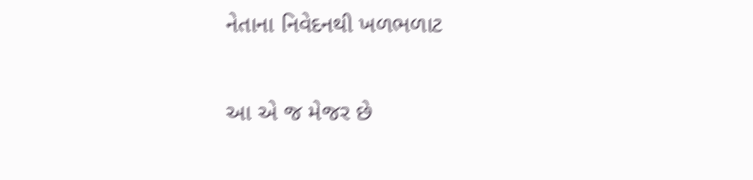નેતાના નિવેદનથી ખળભળાટ

આ એ જ મેજર છે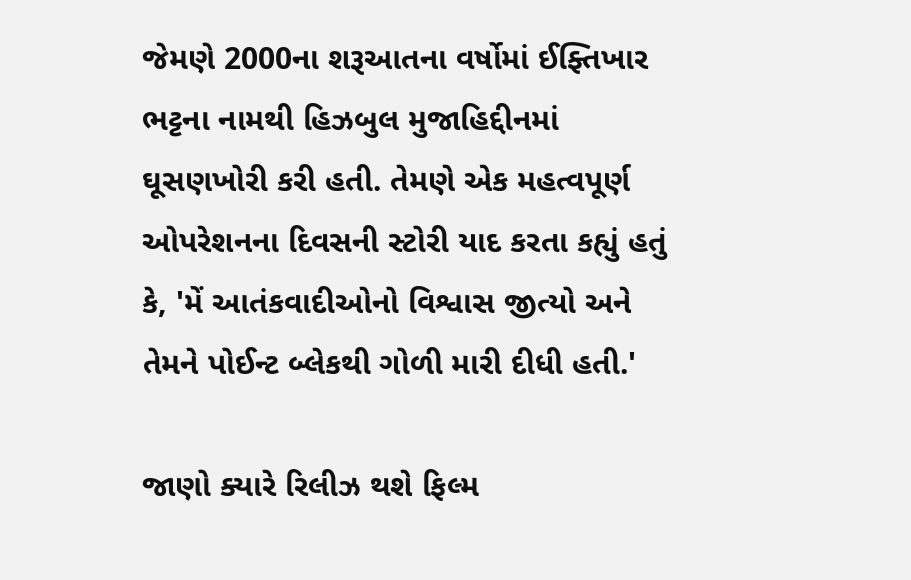જેમણે 2000ના શરૂઆતના વર્ષોમાં ઈફ્તિખાર ભટ્ટના નામથી હિઝબુલ મુજાહિદ્દીનમાં ઘૂસણખોરી કરી હતી. તેમણે એક મહત્વપૂર્ણ ઓપરેશનના દિવસની સ્ટોરી યાદ કરતા કહ્યું હતું કે, 'મેં આતંકવાદીઓનો વિશ્વાસ જીત્યો અને તેમને પોઈન્ટ બ્લેકથી ગોળી મારી દીધી હતી.'

જાણો ક્યારે રિલીઝ થશે ફિલ્મ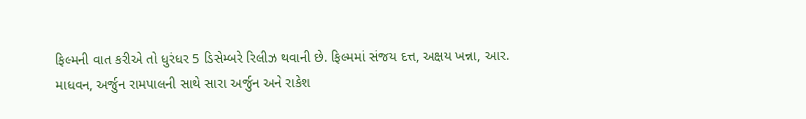ફિલ્મની વાત કરીએ તો ધુરંધર 5 ડિસેમ્બરે રિલીઝ થવાની છે. ફિલ્મમાં સંજય દત્ત, અક્ષય ખન્ના, આર. માધવન, અર્જુન રામપાલની સાથે સારા અર્જુન અને રાકેશ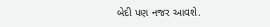બેદી પણ નજર આવશે.